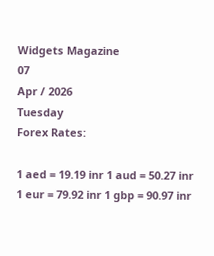Widgets Magazine
07
Apr / 2026
Tuesday
Forex Rates:

1 aed = 19.19 inr 1 aud = 50.27 inr 1 eur = 79.92 inr 1 gbp = 90.97 inr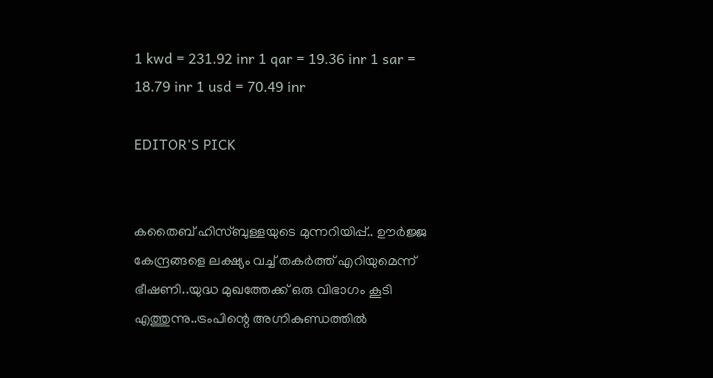1 kwd = 231.92 inr 1 qar = 19.36 inr 1 sar = 18.79 inr 1 usd = 70.49 inr

EDITOR'S PICK


കതൈബ് ഹിസ്ബുള്ളയുടെ മുന്നറിയിപ്പ്.. ഊര്‍ജ്ജ കേന്ദ്രങ്ങളെ ലക്ഷ്യം വച്ച് തകർത്ത് എറിയുമെന്ന് ഭീഷണി..യുദ്ധ മുഖത്തേക്ക് ഒരു വിഭാഗം കൂടി എത്തുന്നു..ട്രംപിന്റെ അഗ്നികുണ്ഡത്തിൽ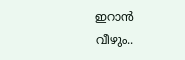ഇറാൻ വീഴും..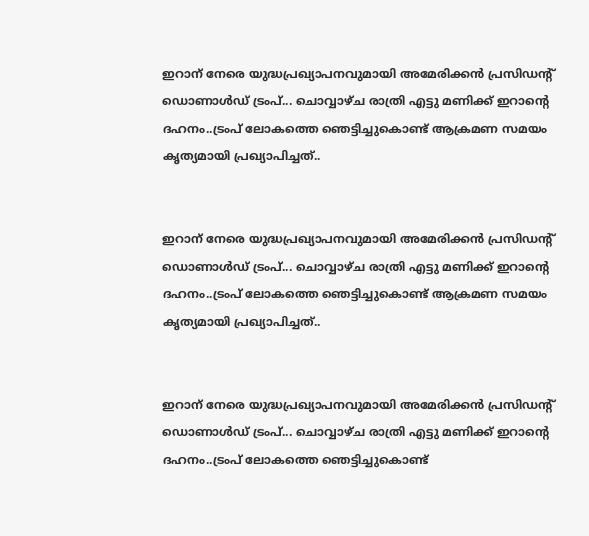ഇറാന് നേരെ യുദ്ധപ്രഖ്യാപനവുമായി അമേരിക്കന്‍ പ്രസിഡന്റ് ഡൊണാള്‍ഡ് ട്രംപ്... ചൊവ്വാഴ്ച രാത്രി എട്ടു മണിക്ക് ഇറാന്റെ ദഹനം..ട്രംപ് ലോകത്തെ ഞെട്ടിച്ചുകൊണ്ട് ആക്രമണ സമയം കൃത്യമായി പ്രഖ്യാപിച്ചത്..


ഇറാന് നേരെ യുദ്ധപ്രഖ്യാപനവുമായി അമേരിക്കന്‍ പ്രസിഡന്റ് ഡൊണാള്‍ഡ് ട്രംപ്... ചൊവ്വാഴ്ച രാത്രി എട്ടു മണിക്ക് ഇറാന്റെ ദഹനം..ട്രംപ് ലോകത്തെ ഞെട്ടിച്ചുകൊണ്ട് ആക്രമണ സമയം കൃത്യമായി പ്രഖ്യാപിച്ചത്..


ഇറാന് നേരെ യുദ്ധപ്രഖ്യാപനവുമായി അമേരിക്കന്‍ പ്രസിഡന്റ് ഡൊണാള്‍ഡ് ട്രംപ്... ചൊവ്വാഴ്ച രാത്രി എട്ടു മണിക്ക് ഇറാന്റെ ദഹനം..ട്രംപ് ലോകത്തെ ഞെട്ടിച്ചുകൊണ്ട്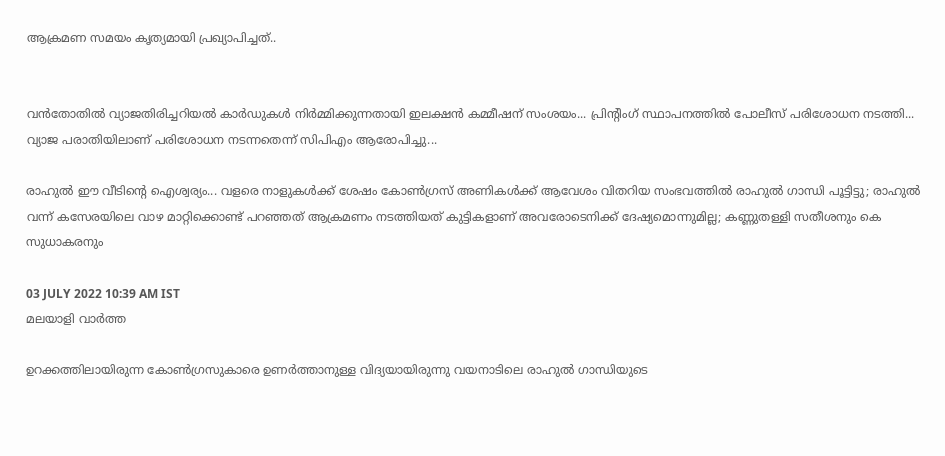ആക്രമണ സമയം കൃത്യമായി പ്രഖ്യാപിച്ചത്..


വൻതോതിൽ വ്യാജതിരിച്ചറിയൽ കാർഡുകൾ നിർമ്മിക്കുന്നതായി ഇലക്ഷൻ കമ്മീഷന് സംശയം... പ്രിന്റിംഗ് സ്ഥാപനത്തിൽ പോലീസ് പരിശോധന നടത്തി... വ്യാജ പരാതിയിലാണ് പരിശോധന നടന്നതെന്ന് സിപിഎം ആരോപിച്ചു...

രാഹുല്‍ ഈ വീടിന്റെ ഐശ്വര്യം... വളരെ നാളുകള്‍ക്ക് ശേഷം കോണ്‍ഗ്രസ് അണികള്‍ക്ക് ആവേശം വിതറിയ സംഭവത്തില്‍ രാഹുല്‍ ഗാന്ധി പൂട്ടിട്ടു; രാഹുല്‍ വന്ന് കസേരയിലെ വാഴ മാറ്റിക്കൊണ്ട് പറഞ്ഞത് ആക്രമണം നടത്തിയത് കുട്ടികളാണ് അവരോടെനിക്ക് ദേഷ്യമൊന്നുമില്ല; കണ്ണുതള്ളി സതീശനും കെ സുധാകരനും

03 JULY 2022 10:39 AM IST
മലയാളി വാര്‍ത്ത

ഉറക്കത്തിലായിരുന്ന കോണ്‍ഗ്രസുകാരെ ഉണര്‍ത്താനുള്ള വിദ്യയായിരുന്നു വയനാടിലെ രാഹുല്‍ ഗാന്ധിയുടെ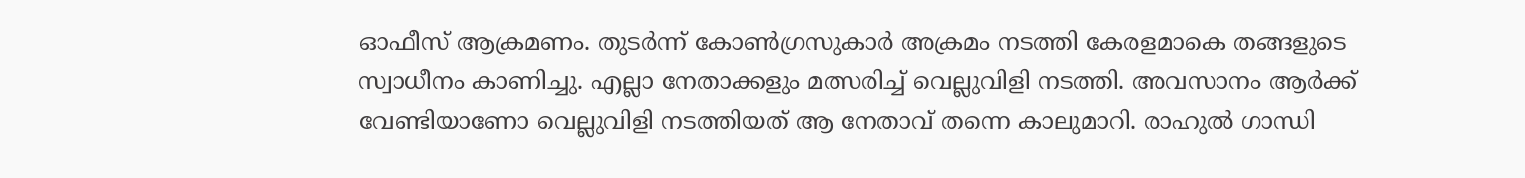ഓഫീസ് ആക്രമണം. തുടര്‍ന്ന് കോണ്‍ഗ്രസുകാര്‍ അക്രമം നടത്തി കേരളമാകെ തങ്ങളുടെ സ്വാധീനം കാണിച്ചു. എല്ലാ നേതാക്കളും മത്സരിച്ച് വെല്ലുവിളി നടത്തി. അവസാനം ആര്‍ക്ക് വേണ്ടിയാണോ വെല്ലുവിളി നടത്തിയത് ആ നേതാവ് തന്നെ കാലുമാറി. രാഹുല്‍ ഗാന്ധി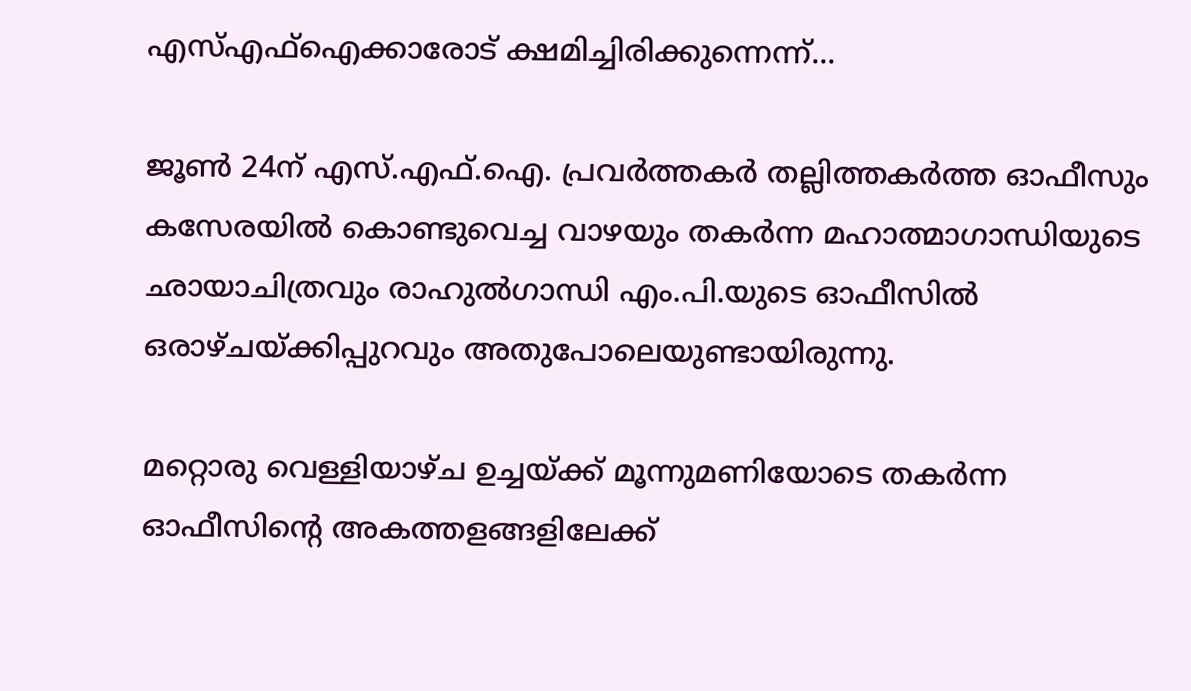എസ്എഫ്‌ഐക്കാരോട് ക്ഷമിച്ചിരിക്കുന്നെന്ന്...

ജൂണ്‍ 24ന് എസ്.എഫ്.ഐ. പ്രവര്‍ത്തകര്‍ തല്ലിത്തകര്‍ത്ത ഓഫീസും കസേരയില്‍ കൊണ്ടുവെച്ച വാഴയും തകര്‍ന്ന മഹാത്മാഗാന്ധിയുടെ ഛായാചിത്രവും രാഹുല്‍ഗാന്ധി എം.പി.യുടെ ഓഫീസില്‍ ഒരാഴ്ചയ്ക്കിപ്പുറവും അതുപോലെയുണ്ടായിരുന്നു.

മറ്റൊരു വെള്ളിയാഴ്ച ഉച്ചയ്ക്ക് മൂന്നുമണിയോടെ തകര്‍ന്ന ഓഫീസിന്റെ അകത്തളങ്ങളിലേക്ക്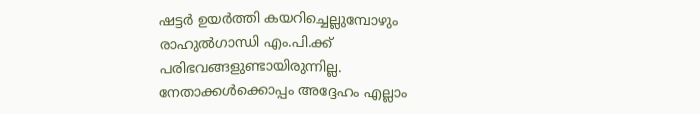ഷട്ടര്‍ ഉയര്‍ത്തി കയറിച്ചെല്ലുമ്പോഴും രാഹുല്‍ഗാന്ധി എം.പി.ക്ക് പരിഭവങ്ങളുണ്ടായിരുന്നില്ല. നേതാക്കള്‍ക്കൊപ്പം അദ്ദേഹം എല്ലാം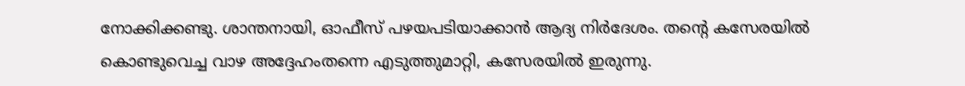നോക്കിക്കണ്ടു. ശാന്തനായി, ഓഫീസ് പഴയപടിയാക്കാന്‍ ആദ്യ നിര്‍ദേശം. തന്റെ കസേരയില്‍ കൊണ്ടുവെച്ച വാഴ അദ്ദേഹംതന്നെ എടുത്തുമാറ്റി, കസേരയില്‍ ഇരുന്നു.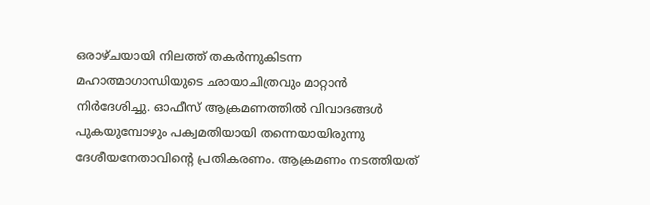ഒരാഴ്ചയായി നിലത്ത് തകര്‍ന്നുകിടന്ന മഹാത്മാഗാന്ധിയുടെ ഛായാചിത്രവും മാറ്റാന്‍ നിര്‍ദേശിച്ചു. ഓഫീസ് ആക്രമണത്തില്‍ വിവാദങ്ങള്‍ പുകയുമ്പോഴും പക്വമതിയായി തന്നെയായിരുന്നു ദേശീയനേതാവിന്റെ പ്രതികരണം. ആക്രമണം നടത്തിയത്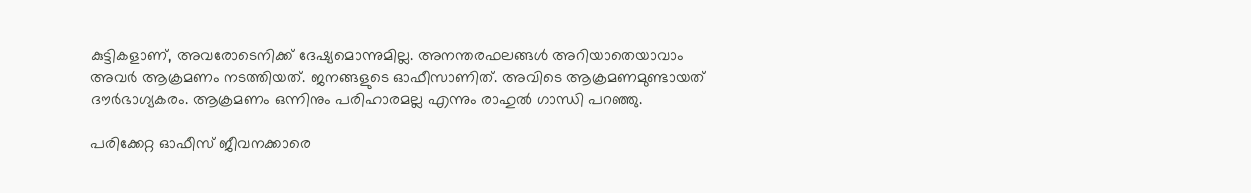കുട്ടികളാണ്, അവരോടെനിക്ക് ദേഷ്യമൊന്നുമില്ല. അനന്തരഫലങ്ങള്‍ അറിയാതെയാവാം അവര്‍ ആക്രമണം നടത്തിയത്. ജനങ്ങളുടെ ഓഫീസാണിത്. അവിടെ ആക്രമണമുണ്ടായത് ദൗര്‍ഭാഗ്യകരം. ആക്രമണം ഒന്നിനും പരിഹാരമല്ല എന്നും രാഹുല്‍ ഗാന്ധി പറഞ്ഞു.

പരിക്കേറ്റ ഓഫീസ് ജീവനക്കാരെ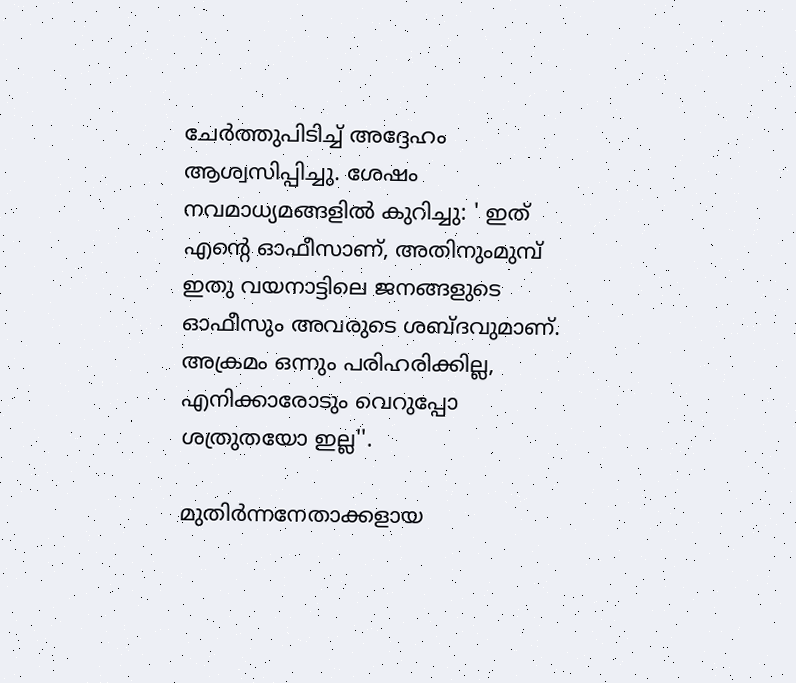ചേര്‍ത്തുപിടിച്ച് അദ്ദേഹം ആശ്വസിപ്പിച്ചു. ശേഷം നവമാധ്യമങ്ങളില്‍ കുറിച്ചു: ' ഇത് എന്റെ ഓഫീസാണ്, അതിനുംമുമ്പ് ഇതു വയനാട്ടിലെ ജനങ്ങളുടെ ഓഫീസും അവരുടെ ശബ്ദവുമാണ്. അക്രമം ഒന്നും പരിഹരിക്കില്ല, എനിക്കാരോടും വെറുപ്പോ ശത്രുതയോ ഇല്ല''.

മുതിര്‍ന്നനേതാക്കളായ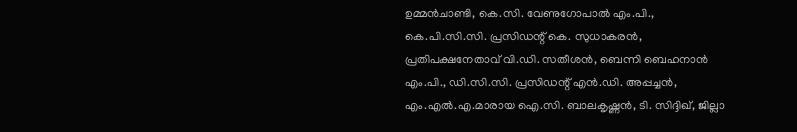ഉമ്മന്‍ചാണ്ടി, കെ.സി. വേണുഗോപാല്‍ എം.പി., കെ.പി.സി.സി. പ്രസിഡന്റ് കെ. സുധാകരന്‍, പ്രതിപക്ഷനേതാവ് വി.ഡി. സതീശന്‍, ബെന്നി ബെഹനാന്‍ എം.പി., ഡി.സി.സി. പ്രസിഡന്റ് എന്‍.ഡി. അപ്പച്ചന്‍, എം.എല്‍.എ.മാരായ ഐ.സി. ബാലകൃഷ്ണന്‍, ടി. സിദ്ദിഖ്, ജില്ലാ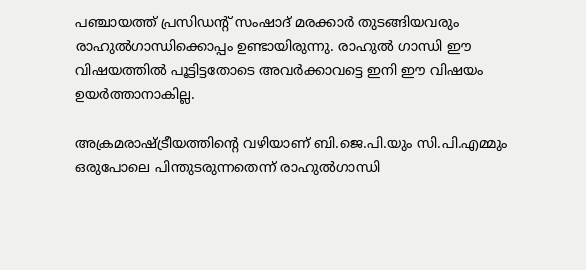പഞ്ചായത്ത് പ്രസിഡന്റ് സംഷാദ് മരക്കാര്‍ തുടങ്ങിയവരും രാഹുല്‍ഗാന്ധിക്കൊപ്പം ഉണ്ടായിരുന്നു. രാഹുല്‍ ഗാന്ധി ഈ വിഷയത്തില്‍ പൂട്ടിട്ടതോടെ അവര്‍ക്കാവട്ടെ ഇനി ഈ വിഷയം ഉയര്‍ത്താനാകില്ല.

അക്രമരാഷ്ട്രീയത്തിന്റെ വഴിയാണ് ബി.ജെ.പി.യും സി.പി.എമ്മും ഒരുപോലെ പിന്തുടരുന്നതെന്ന് രാഹുല്‍ഗാന്ധി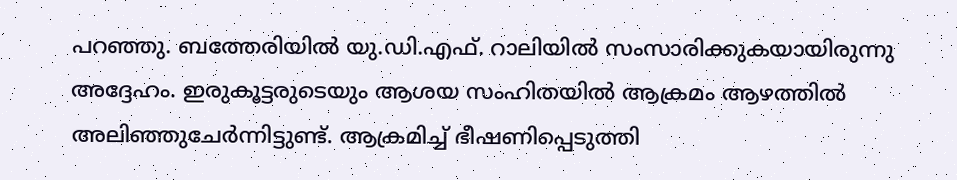പറഞ്ഞു. ബത്തേരിയില്‍ യു.ഡി.എഫ്. റാലിയില്‍ സംസാരിക്കുകയായിരുന്നു അദ്ദേഹം. ഇരുകൂട്ടരുടെയും ആശയ സംഹിതയില്‍ ആക്രമം ആഴത്തില്‍ അലിഞ്ഞുചേര്‍ന്നിട്ടുണ്ട്. ആക്രമിച്ച് ഭീഷണിപ്പെടുത്തി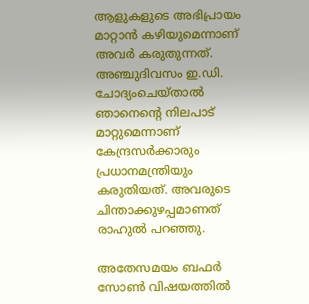ആളുകളുടെ അഭിപ്രായം മാറ്റാന്‍ കഴിയുമെന്നാണ് അവര്‍ കരുതുന്നത്. അഞ്ചുദിവസം ഇ.ഡി. ചോദ്യംചെയ്താല്‍ ഞാനെന്റെ നിലപാട് മാറ്റുമെന്നാണ് കേന്ദ്രസര്‍ക്കാരും പ്രധാനമന്ത്രിയും കരുതിയത്. അവരുടെ ചിന്താക്കുഴപ്പമാണത് രാഹുല്‍ പറഞ്ഞു.

അതേസമയം ബഫര്‍ സോണ്‍ വിഷയത്തില്‍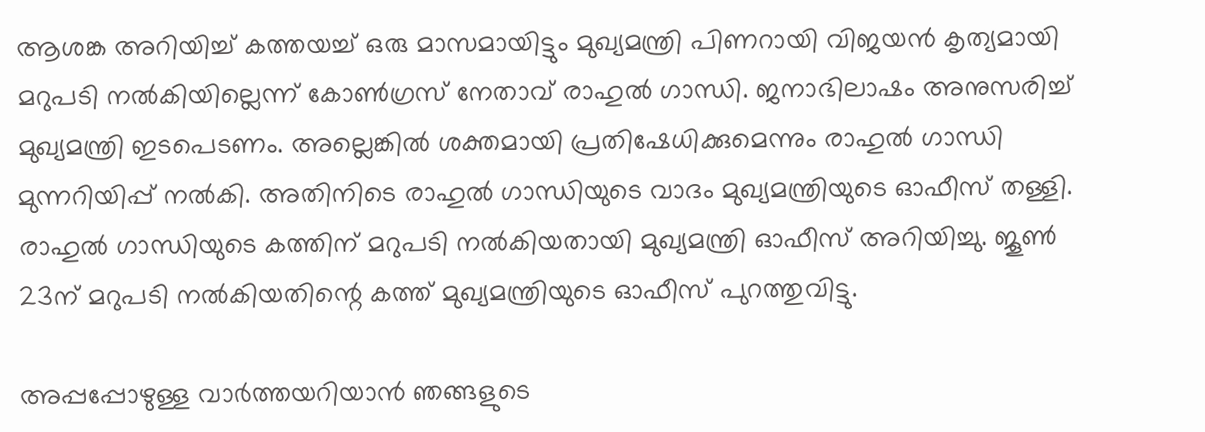ആശങ്ക അറിയിച്ച് കത്തയച്ച് ഒരു മാസമായിട്ടും മുഖ്യമന്ത്രി പിണറായി വിജയന്‍ കൃത്യമായി മറുപടി നല്‍കിയില്ലെന്ന് കോണ്‍ഗ്രസ് നേതാവ് രാഹുല്‍ ഗാന്ധി. ജനാഭിലാഷം അനുസരിച്ച് മുഖ്യമന്ത്രി ഇടപെടണം. അല്ലെങ്കില്‍ ശക്തമായി പ്രതിഷേധിക്കുമെന്നും രാഹുല്‍ ഗാന്ധി മുന്നറിയിപ്പ് നല്‍കി. അതിനിടെ രാഹുല്‍ ഗാന്ധിയുടെ വാദം മുഖ്യമന്ത്രിയുടെ ഓഫീസ് തള്ളി. രാഹുല്‍ ഗാന്ധിയുടെ കത്തിന് മറുപടി നല്‍കിയതായി മുഖ്യമന്ത്രി ഓഫീസ് അറിയിച്ചു. ജൂണ്‍ 23ന് മറുപടി നല്‍കിയതിന്റെ കത്ത് മുഖ്യമന്ത്രിയുടെ ഓഫീസ് പുറത്തുവിട്ടു.

അപ്പപ്പോഴുള്ള വാര്‍ത്തയറിയാന്‍ ഞങ്ങളുടെ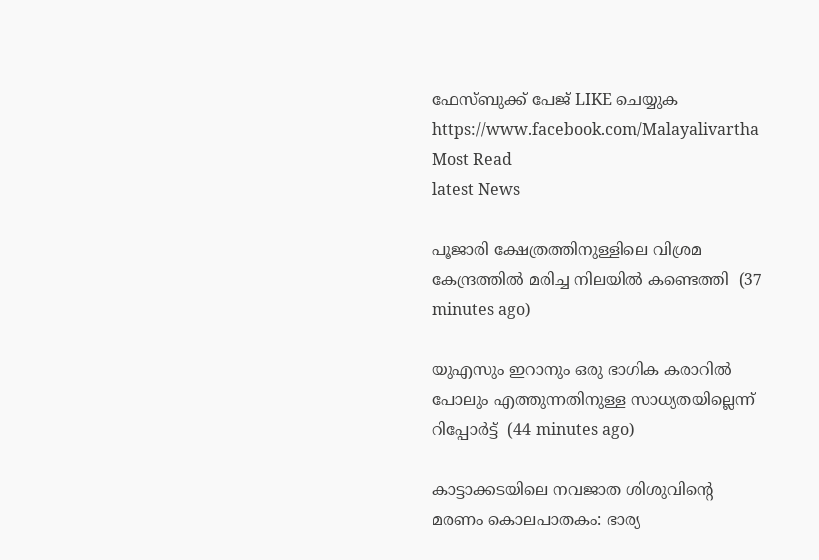ഫേസ്‌ബുക്ക്‌ പേജ് LIKE ചെയ്യുക
https://www.facebook.com/Malayalivartha
Most Read
latest News

പൂജാരി ക്ഷേത്രത്തിനുള്ളിലെ വിശ്രമ കേന്ദ്രത്തില്‍ മരിച്ച നിലയില്‍ കണ്ടെത്തി  (37 minutes ago)

യുഎസും ഇറാനും ഒരു ഭാഗിക കരാറില്‍ പോലും എത്തുന്നതിനുള്ള സാധ്യതയില്ലെന്ന് റിപ്പോര്‍ട്ട്  (44 minutes ago)

കാട്ടാക്കടയിലെ നവജാത ശിശുവിന്റെ മരണം കൊലപാതകം: ഭാര്യ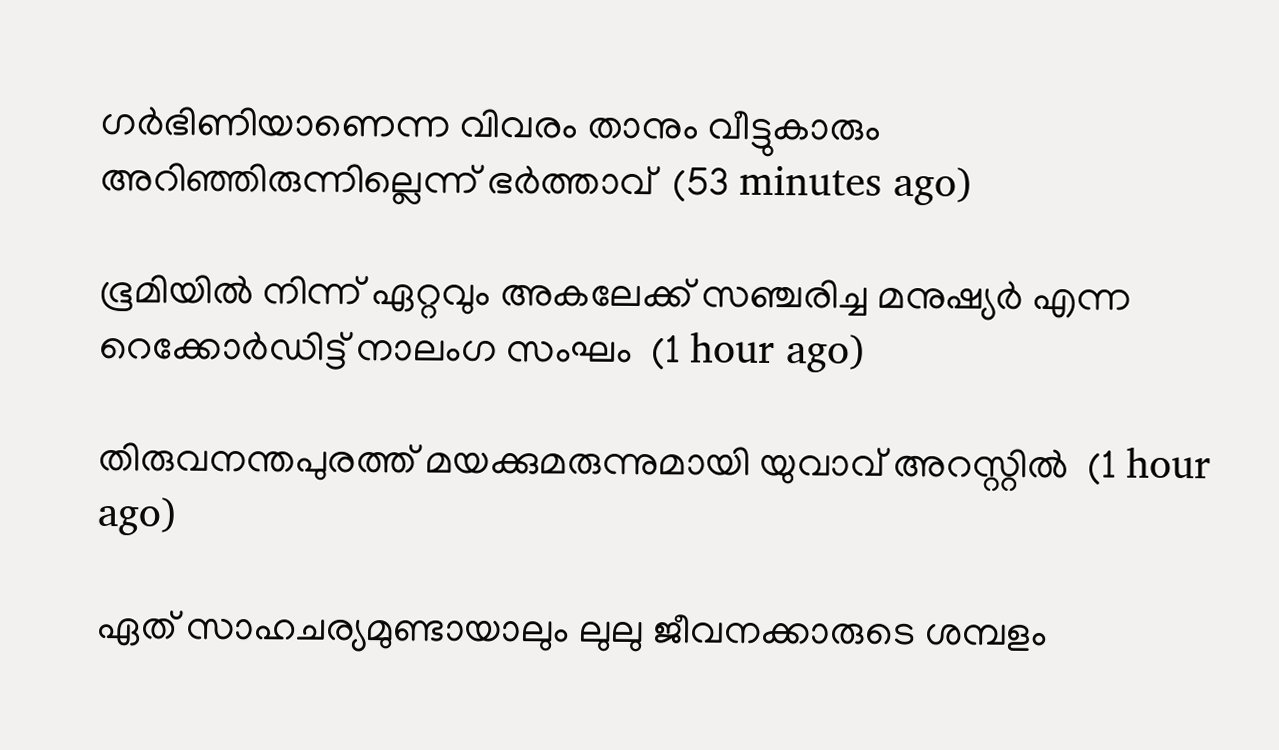ഗര്‍ഭിണിയാണെന്ന വിവരം താനും വീട്ടുകാരും അറിഞ്ഞിരുന്നില്ലെന്ന് ഭര്‍ത്താവ്  (53 minutes ago)

ഭൂമിയില്‍ നിന്ന് ഏറ്റവും അകലേക്ക് സഞ്ചരിച്ച മനുഷ്യര്‍ എന്ന റെക്കോര്‍ഡിട്ട് നാലംഗ സംഘം  (1 hour ago)

തിരുവനന്തപുരത്ത് മയക്കുമരുന്നുമായി യുവാവ് അറസ്റ്റില്‍  (1 hour ago)

ഏത് സാഹചര്യമുണ്ടായാലും ലുലു ജീവനക്കാരുടെ ശമ്പളം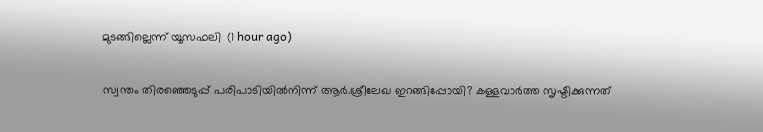മുടങ്ങില്ലെന്ന് യൂസഫലി  (1 hour ago)

സ്വന്തം തിരഞ്ഞെടുപ്പ് പരിപാടിയില്‍നിന്ന് ആര്‍.ശ്രീലേഖ ഇറങ്ങിപ്പോയി? കള്ളവാര്‍ത്ത സൃഷ്ടിക്കുന്നത്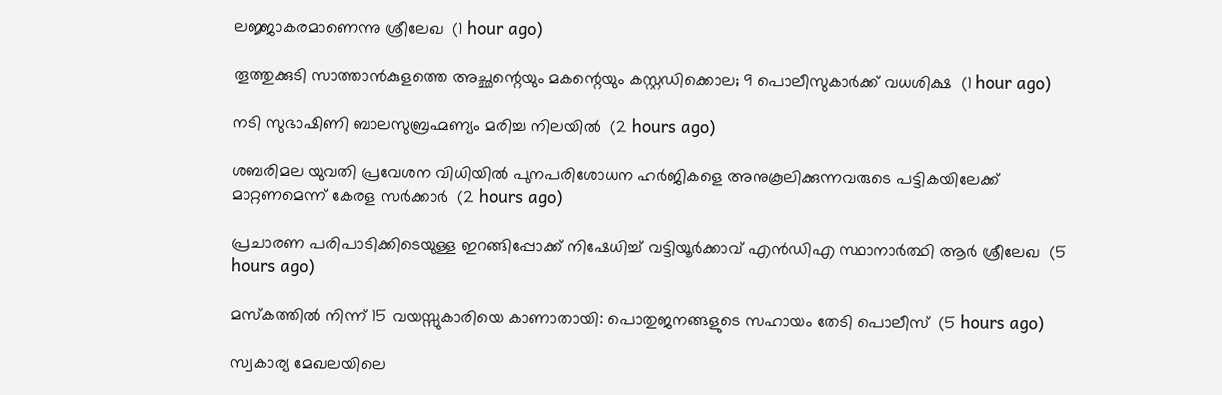ലജ്ജാകരമാണെന്നു ശ്രീലേഖ  (1 hour ago)

തൂത്തുക്കുടി സാത്താന്‍കുളത്തെ അച്ഛന്റെയും മകന്റെയും കസ്റ്റഡിക്കൊല; 9 പൊലീസുകാര്‍ക്ക് വധശിക്ഷ  (1 hour ago)

നടി സുഭാഷിണി ബാലസുബ്രഹ്മണ്യം മരിച്ച നിലയില്‍  (2 hours ago)

ശബരിമല യുവതി പ്രവേശന വിധിയില്‍ പുനപരിശോധന ഹര്‍ജികളെ അനുകൂലിക്കുന്നവരുടെ പട്ടികയിലേക്ക് മാറ്റണമെന്ന് കേരള സര്‍ക്കാര്‍  (2 hours ago)

പ്രചാരണ പരിപാടിക്കിടെയുള്ള ഇറങ്ങിപ്പോക്ക് നിഷേധിച്ച് വട്ടിയൂർക്കാവ് എൻഡിഎ സ്ഥാനാർത്ഥി ആർ ശ്രീലേഖ  (5 hours ago)

മസ്‌കത്തില്‍ നിന്ന് 15 വയസ്സുകാരിയെ കാണാതായി: പൊതുജനങ്ങളുടെ സഹായം തേടി പൊലീസ്  (5 hours ago)

സ്വകാര്യ മേഖലയിലെ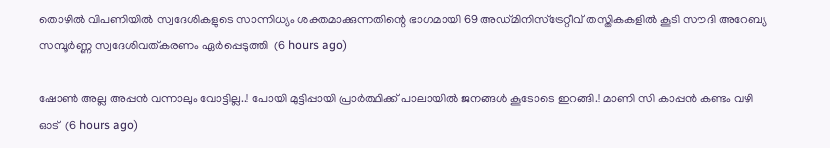തൊഴിൽ വിപണിയിൽ സ്വദേശികളുടെ സാന്നിധ്യം ശക്തമാക്കുന്നതിന്റെ ഭാഗമായി 69 അഡ്മിനിസ്ട്രേറ്റീവ് തസ്തികകളിൽ കൂടി സൗദി അറേബ്യ സമ്പൂർണ്ണ സ്വദേശിവത്കരണം ഏർപ്പെടുത്തി  (6 hours ago)

ഷോൺ അല്ല അപ്പൻ വന്നാലും വോട്ടില്ല..! പോയി മുട്ടിപ്പായി പ്രാർത്ഥിക്ക് പാലായിൽ ജനങ്ങൾ കൂടോടെ ഇറങ്ങി.! മാണി സി കാപ്പൻ കണ്ടം വഴി ഓട്  (6 hours ago)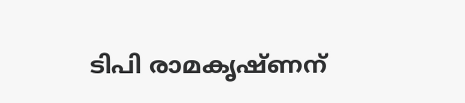ടിപി രാമകൃഷ്ണന്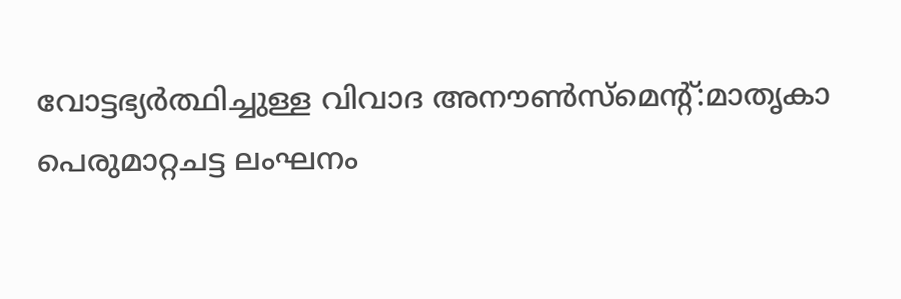വോട്ടഭ്യര്‍ത്ഥിച്ചുള്ള വിവാദ അനൗണ്‍സ്‌മെന്റ്:മാതൃകാ പെരുമാറ്റചട്ട ലംഘനം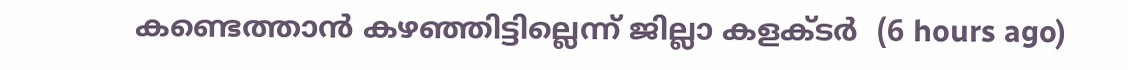കണ്ടെത്താന്‍ കഴഞ്ഞിട്ടില്ലെന്ന് ജില്ലാ കളക്ടര്‍  (6 hours ago)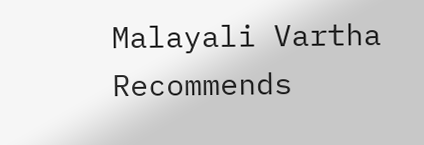Malayali Vartha Recommends